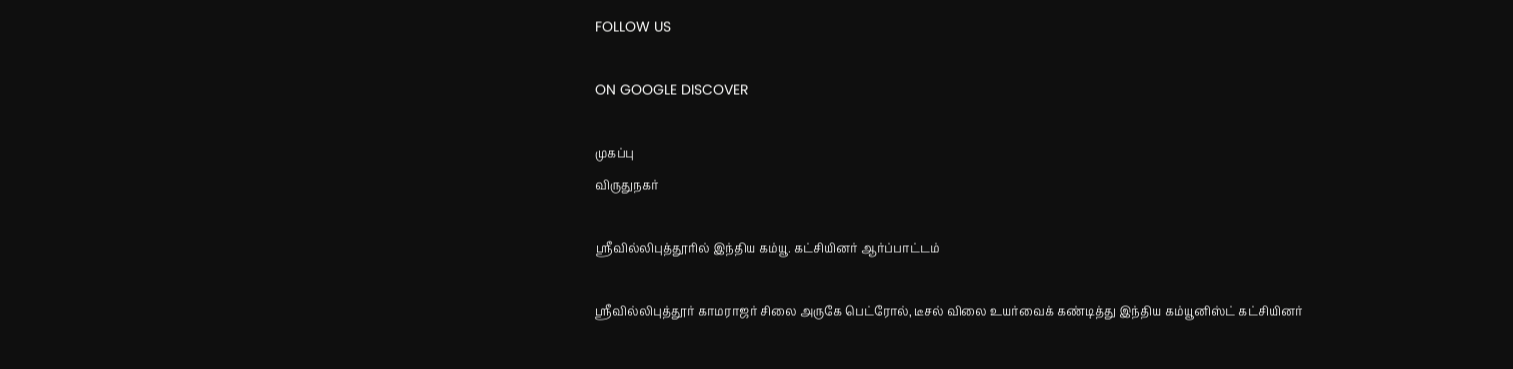FOLLOW US

ON GOOGLE DISCOVER

முகப்பு
விருதுநகர்

ஸ்ரீவில்லிபுத்தூரில் இந்திய கம்யூ. கட்சியினர் ஆர்ப்பாட்டம்

ஸ்ரீவில்லிபுத்தூர் காமராஜர் சிலை அருகே பெட்ரோல், டீசல் விலை உயர்வைக் கண்டித்து இந்திய கம்யூனிஸ்ட் கட்சியினர்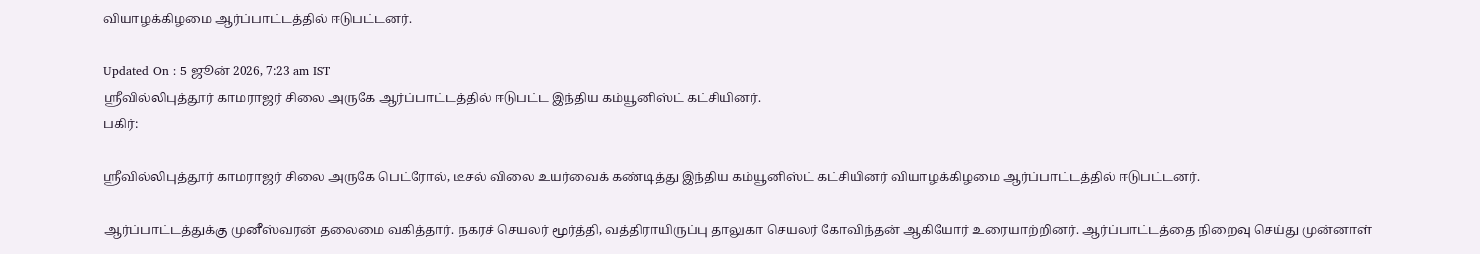வியாழக்கிழமை ஆர்ப்பாட்டத்தில் ஈடுபட்டனர்.

Updated On : 5 ஜூன் 2026, 7:23 am IST
ஸ்ரீவில்லிபுத்தூர் காமராஜர் சிலை அருகே ஆர்ப்பாட்டத்தில் ஈடுபட்ட இந்திய கம்யூனிஸ்ட் கட்சியினர்.
பகிர்:

ஸ்ரீவில்லிபுத்தூர் காமராஜர் சிலை அருகே பெட்ரோல், டீசல் விலை உயர்வைக் கண்டித்து இந்திய கம்யூனிஸ்ட் கட்சியினர் வியாழக்கிழமை ஆர்ப்பாட்டத்தில் ஈடுபட்டனர்.

ஆர்ப்பாட்டத்துக்கு முனீஸ்வரன் தலைமை வகித்தார். நகரச் செயலர் மூர்த்தி, வத்திராயிருப்பு தாலுகா செயலர் கோவிந்தன் ஆகியோர் உரையாற்றினர். ஆர்ப்பாட்டத்தை நிறைவு செய்து முன்னாள்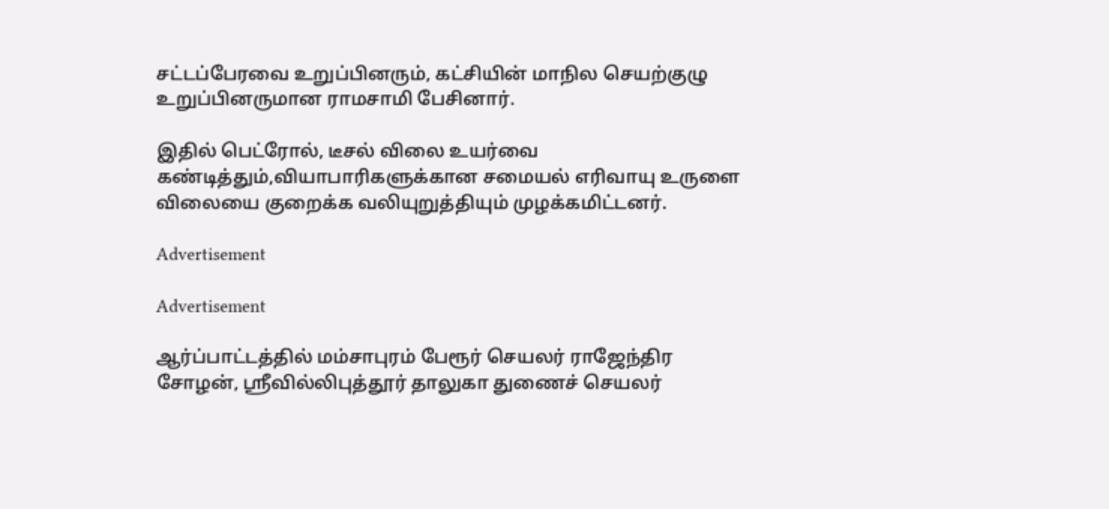சட்டப்பேரவை உறுப்பினரும், கட்சியின் மாநில செயற்குழு உறுப்பினருமான ராமசாமி பேசினார்.

இதில் பெட்ரோல், டீசல் விலை உயர்வை கண்டித்தும்,வியாபாரிகளுக்கான சமையல் எரிவாயு உருளை விலையை குறைக்க வலியுறுத்தியும் முழக்கமிட்டனர்.

Advertisement

Advertisement

ஆர்ப்பாட்டத்தில் மம்சாபுரம் பேரூர் செயலர் ராஜேந்திர சோழன், ஸ்ரீவில்லிபுத்தூர் தாலுகா துணைச் செயலர்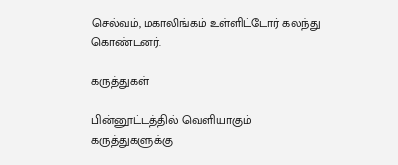செல்வம், மகாலிங்கம் உள்ளிட்டோர் கலந்து கொண்டனர்.

கருத்துகள்

பின்னூட்டத்தில் வெளியாகும் கருத்துகளுக்கு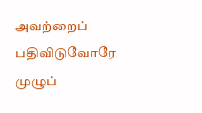அவற்றைப் பதிவிடுவோரே முழுப்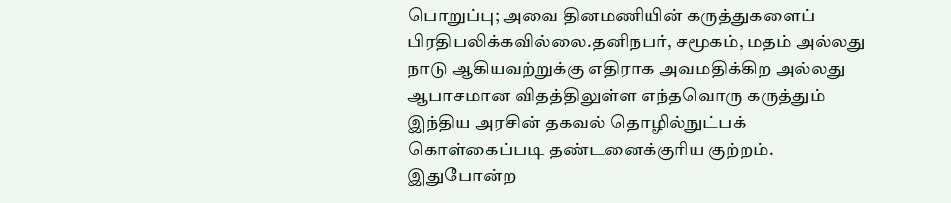பொறுப்பு; அவை தினமணியின் கருத்துகளைப் பிரதிபலிக்கவில்லை.தனிநபர், சமூகம், மதம் அல்லது நாடு ஆகியவற்றுக்கு எதிராக அவமதிக்கிற அல்லது ஆபாசமான விதத்திலுள்ள எந்தவொரு கருத்தும் இந்திய அரசின் தகவல் தொழில்நுட்பக் கொள்கைப்படி தண்டனைக்குரிய குற்றம். இதுபோன்ற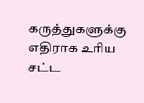கருத்துகளுக்கு எதிராக உரிய சட்ட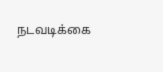நடவடிக்கை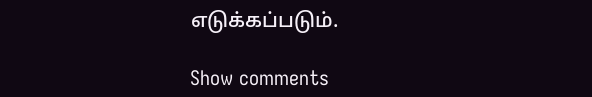எடுக்கப்படும்.

Show comments